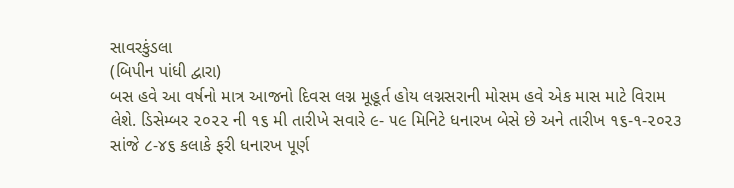સાવરકુંડલા
(બિપીન પાંધી દ્વારા)
બસ હવે આ વર્ષનો માત્ર આજનો દિવસ લગ્ન મૂહૂર્ત હોય લગ્નસરાની મોસમ હવે એક માસ માટે વિરામ લેશે. ડિસેમ્બર ૨૦૨૨ ની ૧૬ મી તારીખે સવારે ૯- ૫૯ મિનિટે ધનારખ બેસે છે અને તારીખ ૧૬-૧-૨૦૨૩ સાંજે ૮-૪૬ કલાકે ફરી ધનારખ પૂર્ણ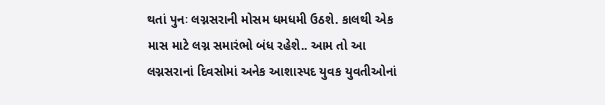થતાં પુનઃ લગ્નસરાની મોસમ ધમધમી ઉઠશે. કાલથી એક માસ માટે લગ્ન સમારંભો બંધ રહેશે.. આમ તો આ લગ્નસરાનાં દિવસોમાં અનેક આશાસ્પદ યુવક યુવતીઓનાં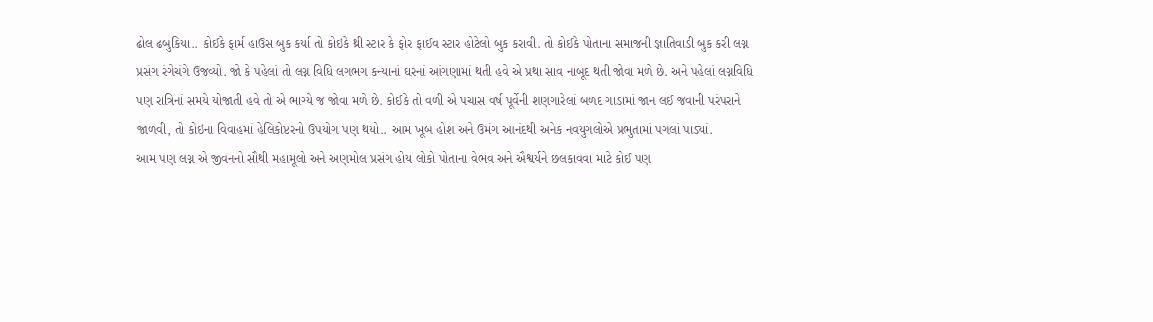ઢોલ ઢબુકિયા.. કોઈકે ફાર્મ હાઉસ બુક કર્યા તો કોઇકે થ્રી સ્ટાર કે ફોર ફાઈવ સ્ટાર હોટેલો બુક કરાવી. તો કોઈકે પોતાના સમાજની જ્ઞાતિવાડી બુક કરી લગ્ન પ્રસંગ રંગેચંગે ઉજવ્યો. જો કે પહેલાં તો લગ્ન વિધિ લગભગ કન્યાનાં ઘરનાં આંગણામાં થતી હવે એ પ્રથા સાવ નાબૂદ થતી જોવા મળે છે. અને પહેલાં લગ્નવિધિ પણ રાત્રિનાં સમયે યોજાતી હવે તો એ ભાગ્યે જ જોવા મળે છે. કોઈકે તો વળી એ પચાસ વર્ષ પૂર્વેની શણગારેલાં બળદ ગાડામાં જાન લઈ જવાની પરંપરાને જાળવી, તો કોઇના વિવાહમાં હેલિકોપ્ટરનો ઉપયોગ પણ થયો.. આમ ખૂબ હોશ અને ઉમંગ આનંદથી અનેક નવયુગલોએ પ્રભુતામાં પગલાં પાડ્યાં.
આમ પણ લગ્ન એ જીવનનો સૌથી મહામૂલો અને અણમોલ પ્રસંગ હોય લોકો પોતાના વેભવ અને ઐશ્વર્યને છલકાવવા માટે કોઈ પણ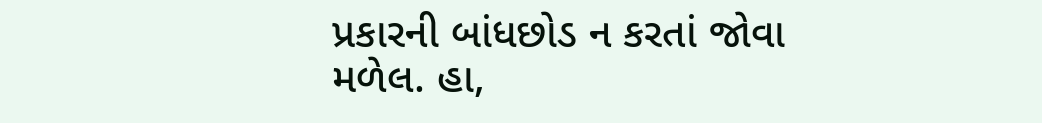પ્રકારની બાંધછોડ ન કરતાં જોવા મળેલ. હા,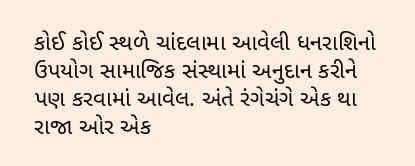કોઈ કોઈ સ્થળે ચાંદલામા આવેલી ધનરાશિનો ઉપયોગ સામાજિક સંસ્થામાં અનુદાન કરીને પણ કરવામાં આવેલ. અંતે રંગેચંગે એક થા રાજા ઓર એક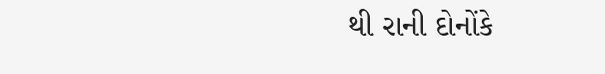થી રાની દોનોંકે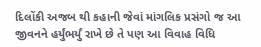દિલોંકી અજબ થી કહાની જેવાં માંગલિક પ્રસંગો જ આ જીવનને હર્યુંભર્યું રાખે છે તે પણ આ વિવાહ વિધિ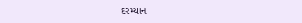દરમ્યાન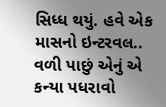સિધ્ધ થયું. હવે એક માસનો ઇન્ટરવલ.. વળી પાછું એનું એ કન્યા પધરાવો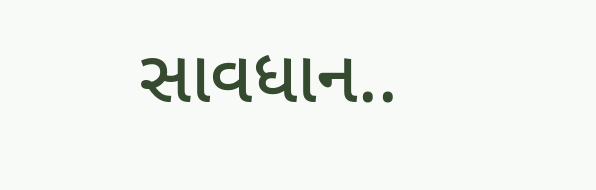સાવધાન..